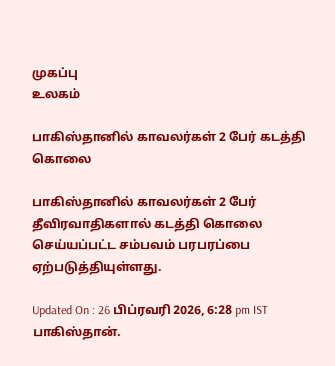முகப்பு
உலகம்

பாகிஸ்தானில் காவலர்கள் 2 பேர் கடத்தி கொலை

பாகிஸ்தானில் காவலர்கள் 2 பேர் தீவிரவாதிகளால் கடத்தி கொலை செய்யப்பட்ட சம்பவம் பரபரப்பை ஏற்படுத்தியுள்ளது.

Updated On : 26 பிப்ரவரி 2026, 6:28 pm IST
பாகிஸ்தான்.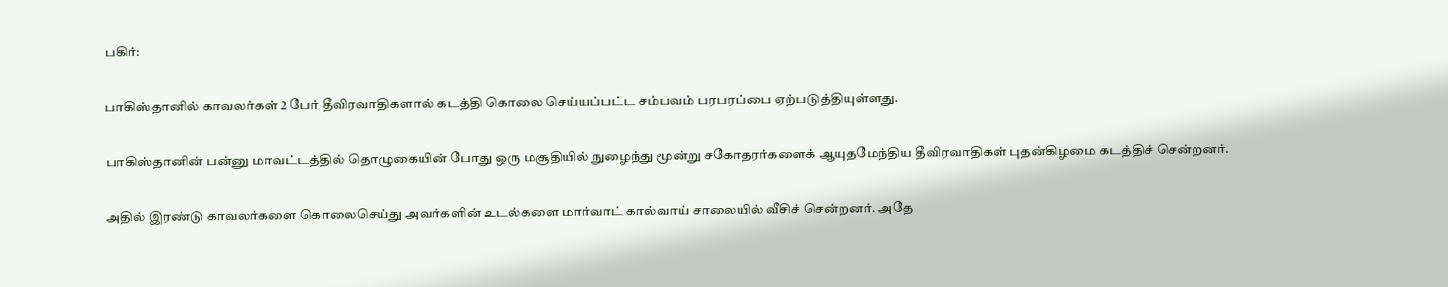பகிர்:

பாகிஸ்தானில் காவலர்கள் 2 பேர் தீவிரவாதிகளால் கடத்தி கொலை செய்யப்பட்ட சம்பவம் பரபரப்பை ஏற்படுத்தியுள்ளது.

பாகிஸ்தானின் பன்னு மாவட்டத்தில் தொழுகையின் போது ஒரு மசூதியில் நுழைந்து மூன்று சகோதரர்களைக் ஆயுதமேந்திய தீவிரவாதிகள் புதன்கிழமை கடத்திச் சென்றனர்.

அதில் இரண்டு காவலர்களை கொலைசெய்து அவர்களின் உடல்களை மார்வாட் கால்வாய் சாலையில் வீசிச் சென்றனர். அதே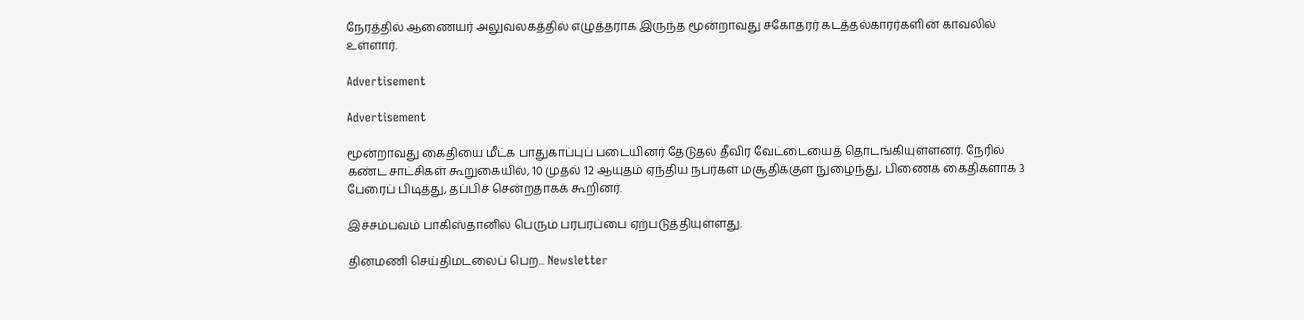நேரத்தில் ஆணையர் அலுவலகத்தில் எழுத்தராக இருந்த மூன்றாவது சகோதரர் கடத்தல்காரர்களின் காவலில் உள்ளார்.

Advertisement

Advertisement

மூன்றாவது கைதியை மீட்க பாதுகாப்புப் படையினர் தேடுதல் தீவிர வேட்டையைத் தொடங்கியுள்ளனர். நேரில் கண்ட சாட்சிகள் கூறுகையில், 10 முதல் 12 ஆயுதம் ஏந்திய நபர்கள் மசூதிக்குள் நுழைந்து, பிணைக் கைதிகளாக 3 பேரைப் பிடித்து, தப்பிச் சென்றதாகக் கூறினர்.

இச்சம்பவம் பாகிஸ்தானில் பெரும் பரபரப்பை ஏற்படுத்தியுள்ளது.

தினமணி செய்திமடலைப் பெற... Newsletter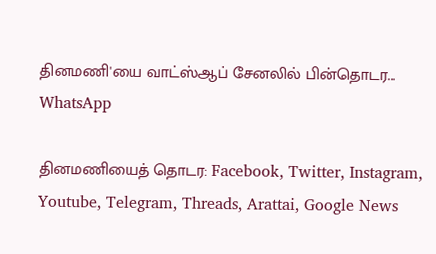தினமணி'யை வாட்ஸ்ஆப் சேனலில் பின்தொடர... WhatsApp

தினமணியைத் தொடர: Facebook, Twitter, Instagram, Youtube, Telegram, Threads, Arattai, Google News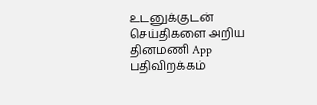உடனுக்குடன் செய்திகளை அறிய தினமணி App பதிவிறக்கம்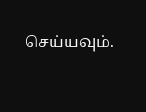செய்யவும்.